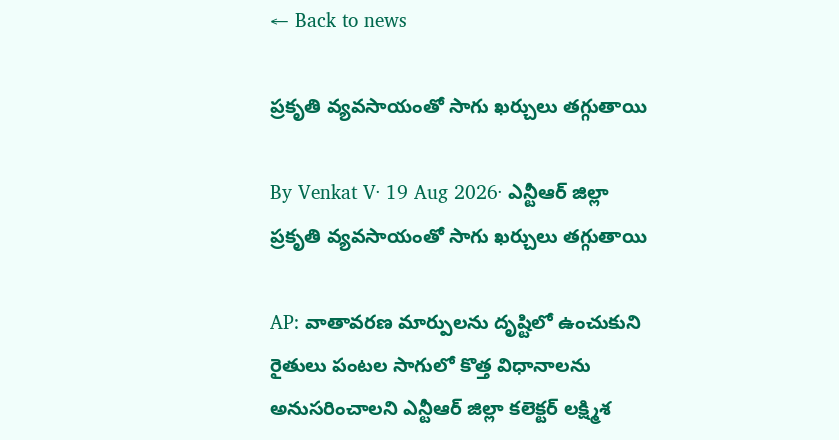← Back to news

ప్రకృతి వ్యవసాయంతో సాగు ఖర్చులు తగ్గుతాయి

By Venkat V· 19 Aug 2026· ఎన్టీఆర్ జిల్లా
ప్రకృతి వ్యవసాయంతో సాగు ఖర్చులు తగ్గుతాయి

AP: వాతావరణ మార్పులను దృష్టిలో ఉంచుకుని రైతులు పంటల సాగులో కొత్త విధానాలను అనుసరించాలని ఎన్టీఆర్ జిల్లా కలెక్టర్ లక్ష్మిశ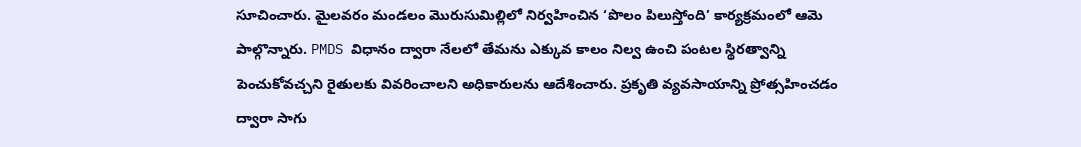సూచించారు. మైలవరం మండలం మొరుసుమిల్లిలో నిర్వహించిన ‘పొలం పిలుస్తోంది’ కార్యక్రమంలో ఆమె పాల్గొన్నారు. PMDS విధానం ద్వారా నేలలో తేమను ఎక్కువ కాలం నిల్వ ఉంచి పంటల స్థిరత్వాన్ని పెంచుకోవచ్చని రైతులకు వివరించాలని అధికారులను ఆదేశించారు. ప్రకృతి వ్యవసాయాన్ని ప్రోత్సహించడం ద్వారా సాగు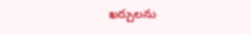ఖర్చులను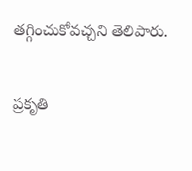తగ్గించుకోవచ్చని తెలిపారు.

ప్రకృతి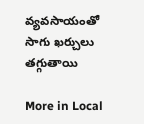వ్యవసాయంతో సాగు ఖర్చులు తగ్గుతాయి

More in Local